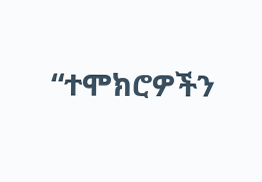“ተሞክሮዎችን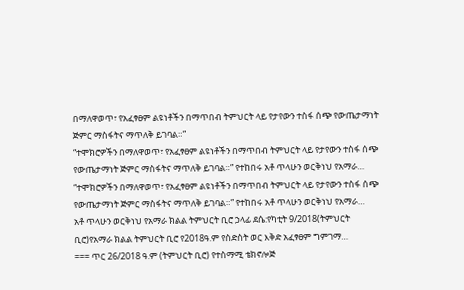በማለዋወጥ፣ የአፈፃፀም ልዩነቶችን በማጥበብ ትምህርት ላይ የታየውን ተስፋ ሰጭ የውጤታማነት ጅምር ማስፋትና ማጥለቅ ይገባል።”
“ተሞክሮዎችን በማለዋወጥ፣ የአፈፃፀም ልዩነቶችን በማጥበብ ትምህርት ላይ የታየውን ተስፋ ሰጭ የውጤታማነት ጅምር ማስፋትና ማጥለቅ ይገባል።” የተከበሩ አቶ ጥላሁን ወርቅነህ የአማራ…
“ተሞክሮዎችን በማለዋወጥ፣ የአፈፃፀም ልዩነቶችን በማጥበብ ትምህርት ላይ የታየውን ተስፋ ሰጭ የውጤታማነት ጅምር ማስፋትና ማጥለቅ ይገባል።” የተከበሩ አቶ ጥላሁን ወርቅነህ የአማራ…
አቶ ጥላሁን ወርቅነህ የአማራ ክልል ትምህርት ቢሮ ኃላፊ ደሴ:የካቲት 9/2018(ትምህርት ቢሮ)የአማራ ክልል ትምህርት ቢሮ የ2018ዓ.ም የስድስት ወር እቅድ አፈፃፀም ግምገማ…
=== ጥር 26/2018 ዓ.ም (ትምህርት ቢሮ) የተስማሚ ቴክኖሎጅ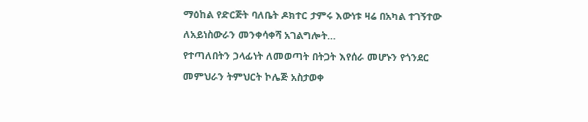ማዕከል የድርጅት ባለቤት ዶክተር ታምሩ እውነቱ ዛሬ በአካል ተገኝተው ለአይነስውራን መንቀሳቀሻ አገልግሎት…
የተጣለበትን ኃላፊነት ለመወጣት በትጋት እየሰራ መሆኑን የጎንደር መምህራን ትምህርት ኮሌጅ አስታወቀ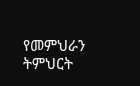የመምህራን ትምህርት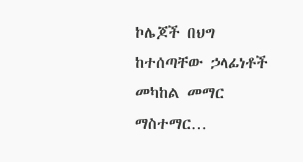ኮሌጆች በህግ ከተሰጣቸው ኃላፊነቶች መካከል መማር ማስተማር…